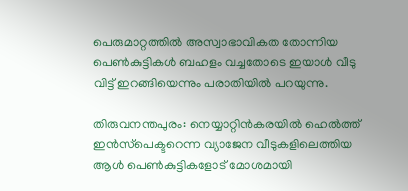പെരുമാറ്റത്തില്‍ അസ്വാഭാവികത തോന്നിയ പെണ്‍കുട്ടികള്‍ ബഹളം വച്ചതോടെ ഇയാള്‍ വീടു വിട്ട് ഇറങ്ങിയെന്നും പരാതിയില്‍ പറയുന്നു.

തിരുവനന്തപുരം: നെയ്യാറ്റിന്‍കരയില്‍ ഹെല്‍ത്ത് ഇന്‍സ്‌പെക്ടറെന്ന വ്യാജേന വീടുകളിലെത്തിയ ആള്‍ പെണ്‍കുട്ടികളോട് മോശമായി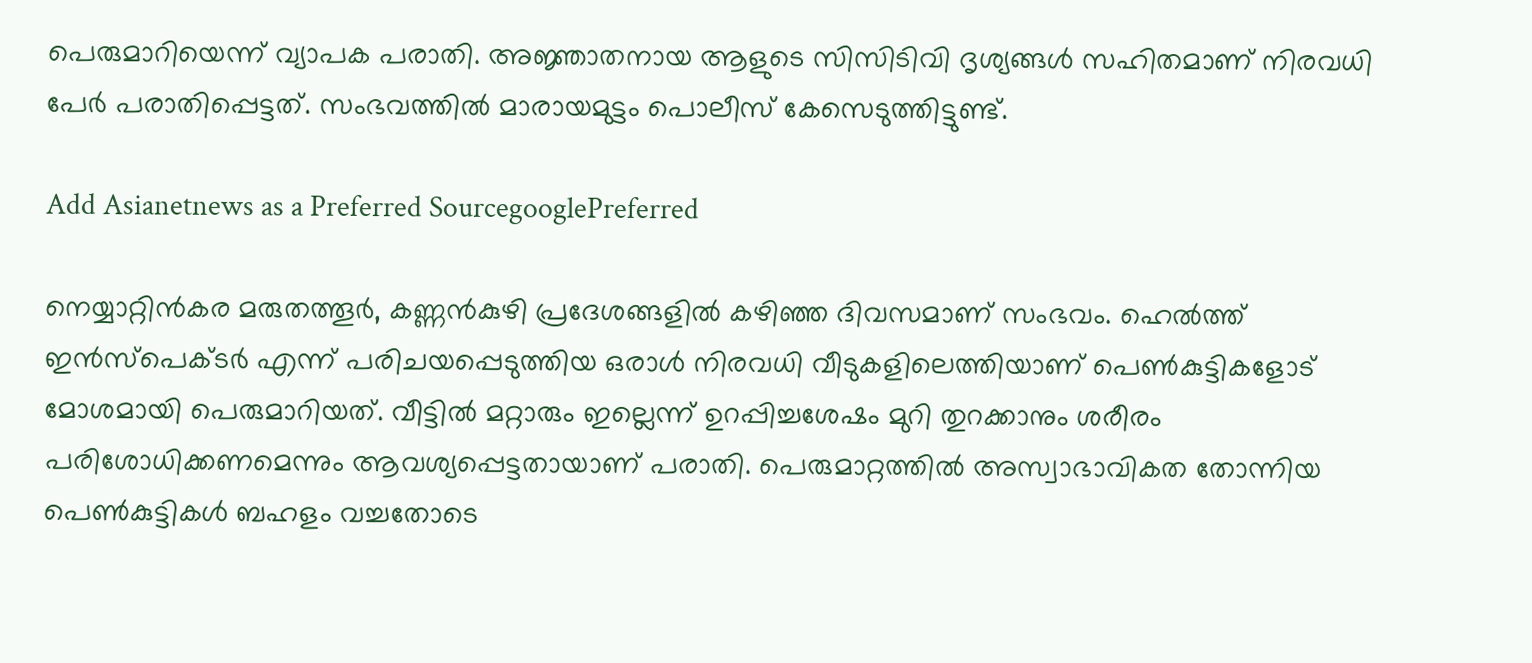പെരുമാറിയെന്ന് വ്യാപക പരാതി. അജ്ഞാതനായ ആളുടെ സിസിടിവി ദൃശ്യങ്ങള്‍ സഹിതമാണ് നിരവധി പേര്‍ പരാതിപ്പെട്ടത്. സംഭവത്തില്‍ മാരായമുട്ടം പൊലീസ് കേസെടുത്തിട്ടുണ്ട്.

Add Asianetnews as a Preferred SourcegooglePreferred

നെയ്യാറ്റിന്‍കര മരുതത്തൂര്‍, കണ്ണന്‍കുഴി പ്രദേശങ്ങളില്‍ കഴിഞ്ഞ ദിവസമാണ് സംഭവം. ഹെല്‍ത്ത് ഇന്‍സ്‌പെക്ടര്‍ എന്ന് പരിചയപ്പെടുത്തിയ ഒരാള്‍ നിരവധി വീടുകളിലെത്തിയാണ് പെണ്‍കുട്ടികളോട് മോശമായി പെരുമാറിയത്. വീട്ടില്‍ മറ്റാരും ഇല്ലെന്ന് ഉറപ്പിച്ചശേഷം മുറി തുറക്കാനും ശരീരം പരിശോധിക്കണമെന്നും ആവശ്യപ്പെട്ടതായാണ് പരാതി. പെരുമാറ്റത്തില്‍ അസ്വാഭാവികത തോന്നിയ പെണ്‍കുട്ടികള്‍ ബഹളം വച്ചതോടെ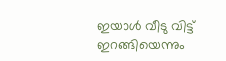ഇയാള്‍ വീടു വിട്ട് ഇറങ്ങിയെന്നും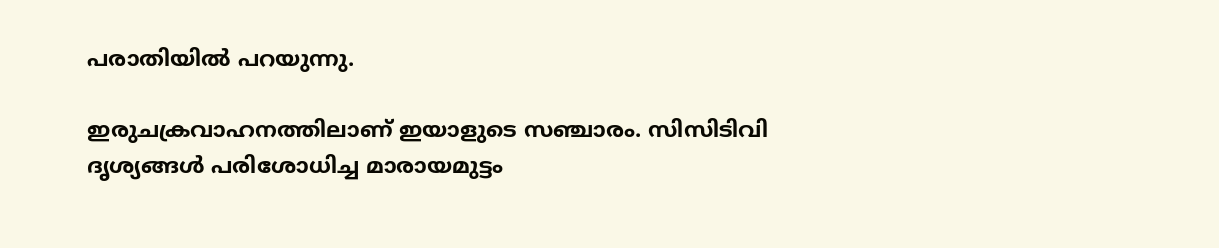പരാതിയില്‍ പറയുന്നു.

ഇരുചക്രവാഹനത്തിലാണ് ഇയാളുടെ സഞ്ചാരം. സിസിടിവി ദൃശ്യങ്ങള്‍ പരിശോധിച്ച മാരായമുട്ടം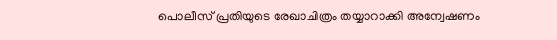പൊലീസ് പ്രതിയുടെ രേഖാചിത്രം തയ്യാറാക്കി അന്വേഷണം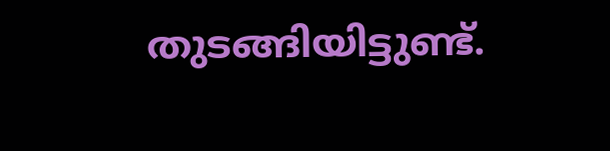തുടങ്ങിയിട്ടുണ്ട്.